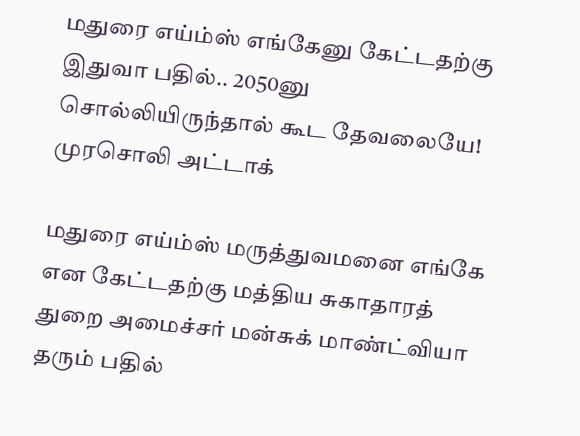மதுரை எய்ம்ஸ் எங்கேனு கேட்டதற்கு இதுவா பதில்.. 2050னு சொல்லியிருந்தால் கூட தேவலையே! முரசொலி அட்டாக்

மதுரை எய்ம்ஸ் மருத்துவமனை எங்கே என கேட்டதற்கு மத்திய சுகாதாரத் துறை அமைச்சர் மன்சுக் மாண்ட்வியா தரும் பதில்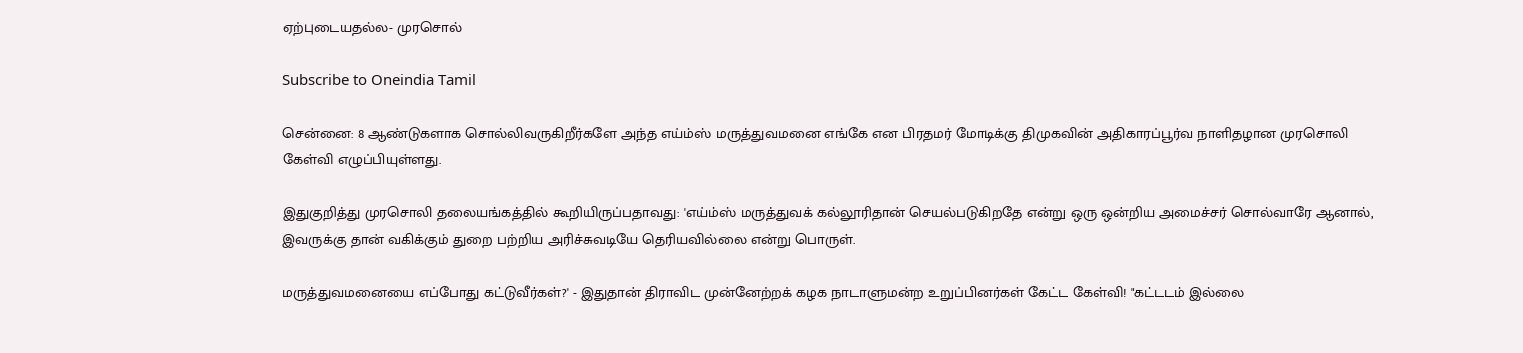ஏற்புடையதல்ல- முரசொல்

Subscribe to Oneindia Tamil

சென்னை: 8 ஆண்டுகளாக சொல்லிவருகிறீர்களே அந்த எய்ம்ஸ் மருத்துவமனை எங்கே என பிரதமர் மோடிக்கு திமுகவின் அதிகாரப்பூர்வ நாளிதழான முரசொலி கேள்வி எழுப்பியுள்ளது.

இதுகுறித்து முரசொலி தலையங்கத்தில் கூறியிருப்பதாவது: 'எய்ம்ஸ் மருத்துவக் கல்லூரிதான் செயல்படுகிறதே என்று ஒரு ஒன்றிய அமைச்சர் சொல்வாரே ஆனால், இவருக்கு தான் வகிக்கும் துறை பற்றிய அரிச்சுவடியே தெரியவில்லை என்று பொருள்.

மருத்துவமனையை எப்போது கட்டுவீர்கள்?' - இதுதான் திராவிட முன்னேற்றக் கழக நாடாளுமன்ற உறுப்பினர்கள் கேட்ட கேள்வி! "கட்டடம் இல்லை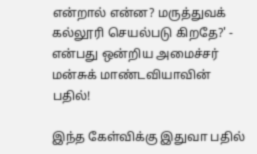என்றால் என்ன? மருத்துவக் கல்லூரி செயல்படு கிறதே?' - என்பது ஒன்றிய அமைச்சர் மன்சுக் மாண்டவியாவின் பதில்!

இந்த கேள்விக்கு இதுவா பதில்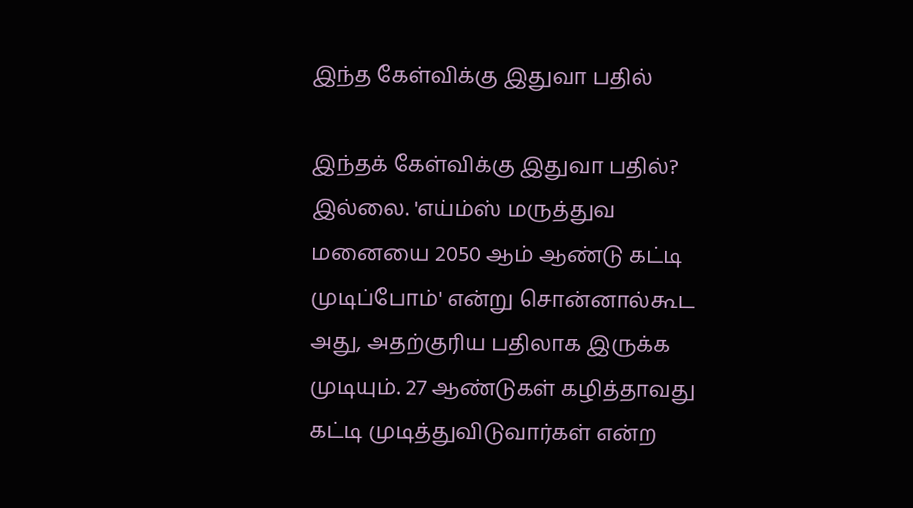இந்த கேள்விக்கு இதுவா பதில்

இந்தக் கேள்விக்கு இதுவா பதில்? இல்லை. 'எய்ம்ஸ் மருத்துவ மனையை 2050 ஆம் ஆண்டு கட்டி முடிப்போம்' என்று சொன்னால்கூட அது, அதற்குரிய பதிலாக இருக்க முடியும். 27 ஆண்டுகள் கழித்தாவது கட்டி முடித்துவிடுவார்கள் என்ற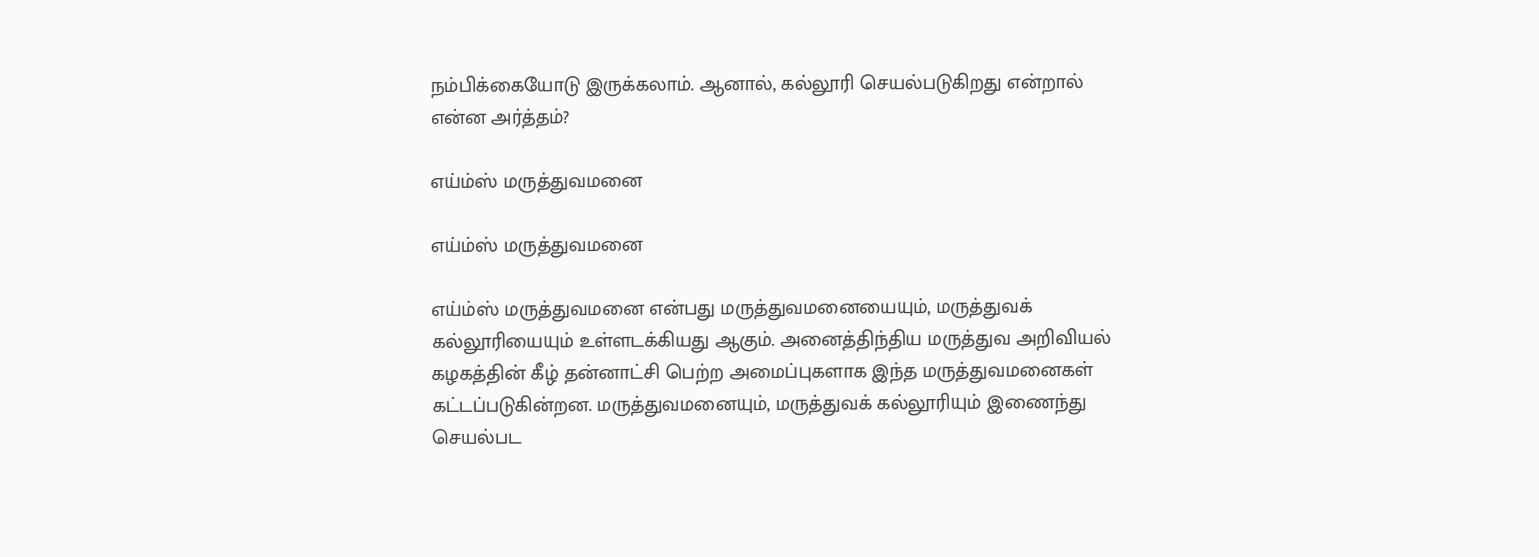நம்பிக்கையோடு இருக்கலாம். ஆனால், கல்லூரி செயல்படுகிறது என்றால் என்ன அர்த்தம்?

எய்ம்ஸ் மருத்துவமனை

எய்ம்ஸ் மருத்துவமனை

எய்ம்ஸ் மருத்துவமனை என்பது மருத்துவமனையையும், மருத்துவக் கல்லூரியையும் உள்ளடக்கியது ஆகும். அனைத்திந்திய மருத்துவ அறிவியல் கழகத்தின் கீழ் தன்னாட்சி பெற்ற அமைப்புகளாக இந்த மருத்துவமனைகள் கட்டப்படுகின்றன. மருத்துவமனையும், மருத்துவக் கல்லூரியும் இணைந்து செயல்பட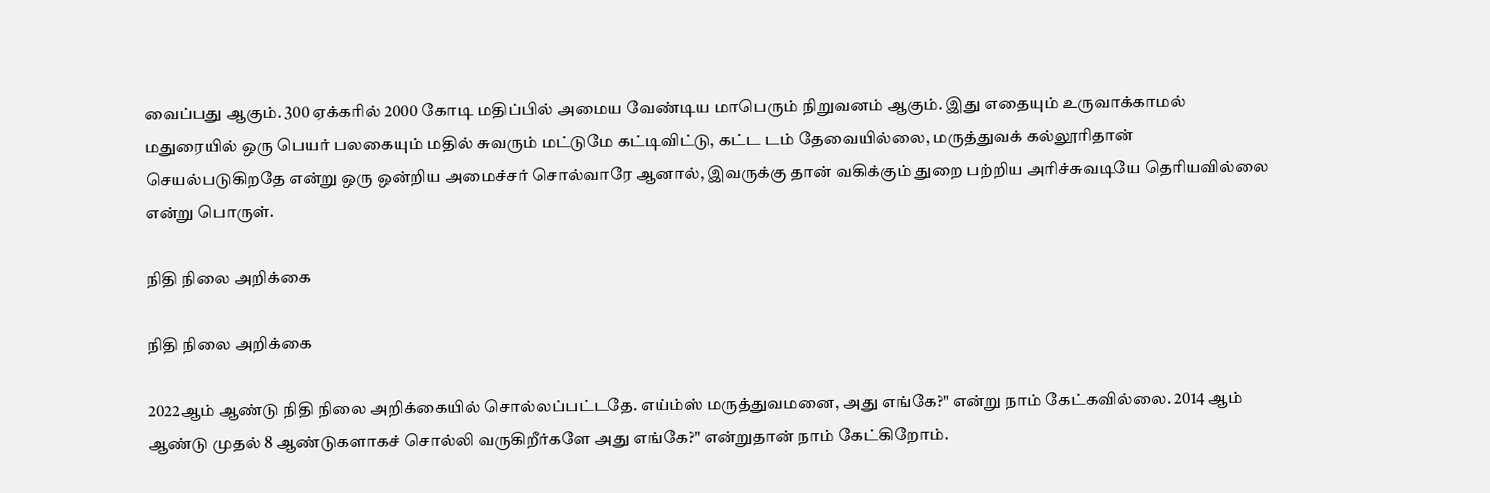வைப்பது ஆகும். 300 ஏக்கரில் 2000 கோடி மதிப்பில் அமைய வேண்டிய மாபெரும் நிறுவனம் ஆகும். இது எதையும் உருவாக்காமல் மதுரையில் ஒரு பெயர் பலகையும் மதில் சுவரும் மட்டுமே கட்டிவிட்டு, கட்ட டம் தேவையில்லை, மருத்துவக் கல்லூரிதான் செயல்படுகிறதே என்று ஒரு ஒன்றிய அமைச்சர் சொல்வாரே ஆனால், இவருக்கு தான் வகிக்கும் துறை பற்றிய அரிச்சுவடியே தெரியவில்லை என்று பொருள்.

நிதி நிலை அறிக்கை

நிதி நிலை அறிக்கை

2022ஆம் ஆண்டு நிதி நிலை அறிக்கையில் சொல்லப்பட்டதே. எய்ம்ஸ் மருத்துவமனை, அது எங்கே?" என்று நாம் கேட்கவில்லை. 2014 ஆம் ஆண்டு முதல் 8 ஆண்டுகளாகச் சொல்லி வருகிறீர்களே அது எங்கே?" என்றுதான் நாம் கேட்கிறோம்.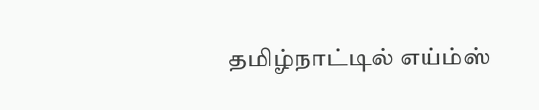தமிழ்நாட்டில் எய்ம்ஸ்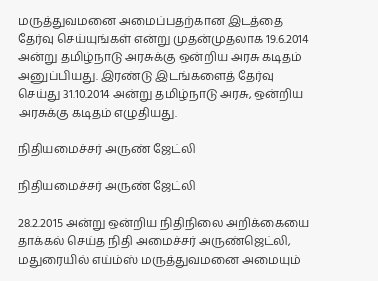மருத்துவமனை அமைப்பதற்கான இடத்தை தேர்வு செய்யுங்கள் என்று முதன்முதலாக 19.6.2014 அன்று தமிழ்நாடு அரசுக்கு ஒன்றிய அரசு கடிதம் அனுப்பியது. இரண்டு இடங்களைத் தேர்வு செய்து 31.10.2014 அன்று தமிழ்நாடு அரசு, ஒன்றிய அரசுக்கு கடிதம் எழுதியது.

நிதியமைச்சர் அருண் ஜேட்லி

நிதியமைச்சர் அருண் ஜேட்லி

28.2.2015 அன்று ஒன்றிய நிதிநிலை அறிக்கையை தாக்கல் செய்த நிதி அமைச்சர் அருண்ஜெட்லி, மதுரையில் எய்ம்ஸ் மருத்துவமனை அமையும்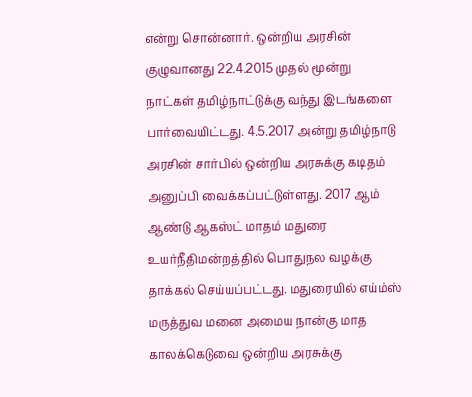என்று சொன்னார். ஒன்றிய அரசின் குழுவானது 22.4.2015 முதல் மூன்று நாட்கள் தமிழ்நாட்டுக்கு வந்து இடங்களை பார்வையிட்டது. 4.5.2017 அன்று தமிழ்நாடு அரசின் சார்பில் ஒன்றிய அரசுக்கு கடிதம் அனுப்பி வைக்கப்பட்டுள்ளது. 2017 ஆம் ஆண்டு ஆகஸ்ட் மாதம் மதுரை உயர்நீதிமன்றத்தில் பொதுநல வழக்கு தாக்கல் செய்யப்பட்டது. மதுரையில் எய்ம்ஸ் மருத்துவ மனை அமைய நான்கு மாத காலக்கெடுவை ஒன்றிய அரசுக்கு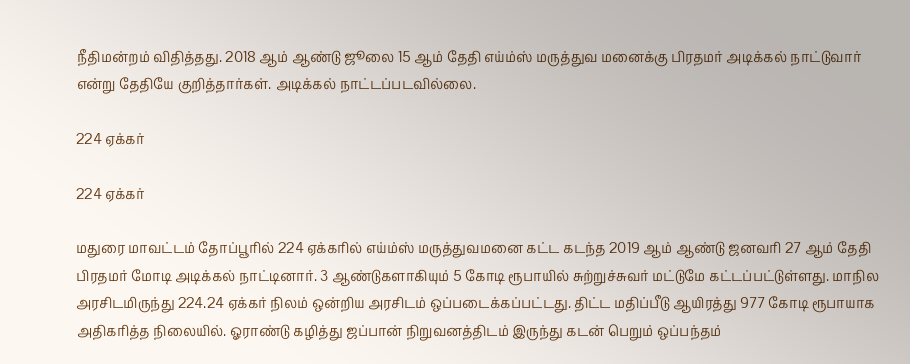நீதிமன்றம் விதித்தது. 2018 ஆம் ஆண்டு ஜூலை 15 ஆம் தேதி எய்ம்ஸ் மருத்துவ மனைக்கு பிரதமர் அடிக்கல் நாட்டுவார் என்று தேதியே குறித்தார்கள். அடிக்கல் நாட்டப்படவில்லை.

224 ஏக்கர்

224 ஏக்கர்

மதுரை மாவட்டம் தோப்பூரில் 224 ஏக்கரில் எய்ம்ஸ் மருத்துவமனை கட்ட கடந்த 2019 ஆம் ஆண்டு ஜனவரி 27 ஆம் தேதி பிரதமர் மோடி அடிக்கல் நாட்டினார். 3 ஆண்டுகளாகியும் 5 கோடி ரூபாயில் சுற்றுச்சுவர் மட்டுமே கட்டப்பட்டுள்ளது. மாநில அரசிடமிருந்து 224.24 ஏக்கர் நிலம் ஒன்றிய அரசிடம் ஒப்படைக்கப்பட்டது. திட்ட மதிப்பீடு ஆயிரத்து 977 கோடி ரூபாயாக அதிகரித்த நிலையில். ஓராண்டு கழித்து ஜப்பான் நிறுவனத்திடம் இருந்து கடன் பெறும் ஒப்பந்தம்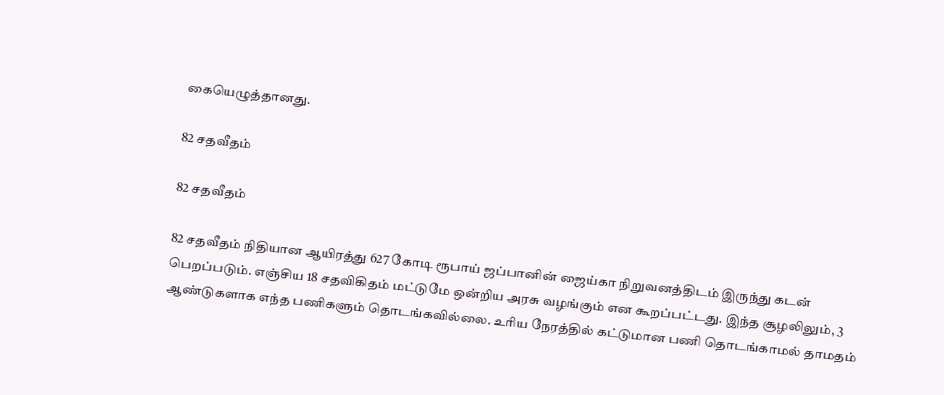கையெழுத்தானது.

82 சதவீதம்

82 சதவீதம்

82 சதவீதம் நிதியான ஆயிரத்து 627 கோடி ரூபாய் ஜப்பானின் ஜைய்கா நிறுவனத்திடம் இருந்து கடன் பெறப்படும். எஞ்சிய 18 சதவிகிதம் மட்டுமே ஒன்றிய அரசு வழங்கும் என கூறப்பட்டது. இந்த சூழலிலும், 3 ஆண்டுகளாக எந்த பணிகளும் தொடங்கவில்லை. உரிய நேரத்தில் கட்டுமான பணி தொடங்காமல் தாமதம்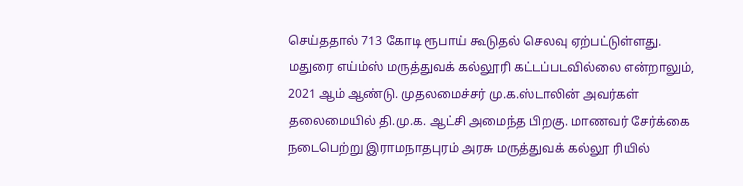செய்ததால் 713 கோடி ரூபாய் கூடுதல் செலவு ஏற்பட்டுள்ளது. மதுரை எய்ம்ஸ் மருத்துவக் கல்லூரி கட்டப்படவில்லை என்றாலும், 2021 ஆம் ஆண்டு. முதலமைச்சர் மு.க.ஸ்டாலின் அவர்கள் தலைமையில் தி.மு.க. ஆட்சி அமைந்த பிறகு. மாணவர் சேர்க்கை நடைபெற்று இராமநாதபுரம் அரசு மருத்துவக் கல்லூ ரியில்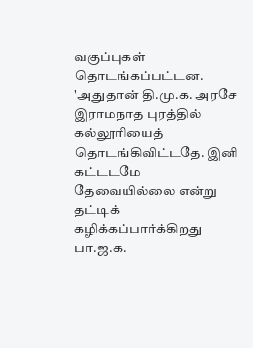வகுப்புகள் தொடங்கப்பட்டன. 'அதுதான் தி.மு.க. அரசே இராமநாத புரத்தில் கல்லூரியைத் தொடங்கிவிட்டதே. இனி கட்டடமே தேவையில்லை என்று தட்டிக் கழிக்கப்பார்க்கிறது பா.ஜ.க.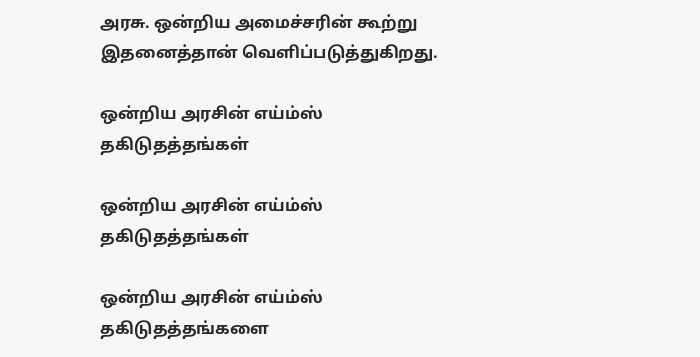அரசு. ஒன்றிய அமைச்சரின் கூற்று இதனைத்தான் வெளிப்படுத்துகிறது.

ஒன்றிய அரசின் எய்ம்ஸ் தகிடுதத்தங்கள்

ஒன்றிய அரசின் எய்ம்ஸ் தகிடுதத்தங்கள்

ஒன்றிய அரசின் எய்ம்ஸ் தகிடுதத்தங்களை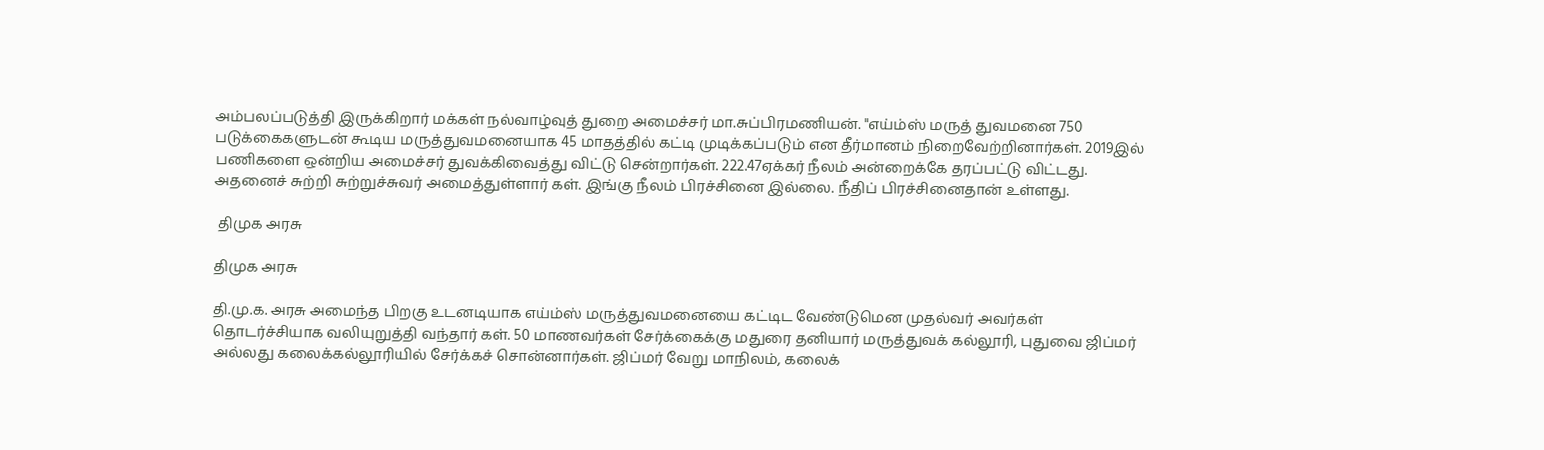அம்பலப்படுத்தி இருக்கிறார் மக்கள் நல்வாழ்வுத் துறை அமைச்சர் மா.சுப்பிரமணியன். "எய்ம்ஸ் மருத் துவமனை 750 படுக்கைகளுடன் கூடிய மருத்துவமனையாக 45 மாதத்தில் கட்டி முடிக்கப்படும் என தீர்மானம் நிறைவேற்றினார்கள். 2019இல் பணிகளை ஒன்றிய அமைச்சர் துவக்கிவைத்து விட்டு சென்றார்கள். 222.47ஏக்கர் நீலம் அன்றைக்கே தரப்பட்டு விட்டது. அதனைச் சுற்றி சுற்றுச்சுவர் அமைத்துள்ளார் கள். இங்கு நீலம் பிரச்சினை இல்லை. நீதிப் பிரச்சினைதான் உள்ளது.

 திமுக அரசு

திமுக அரசு

தி.மு.க. அரசு அமைந்த பிறகு உடனடியாக எய்ம்ஸ் மருத்துவமனையை கட்டிட வேண்டுமென முதல்வர் அவர்கள் தொடர்ச்சியாக வலியுறுத்தி வந்தார் கள். 50 மாணவர்கள் சேர்க்கைக்கு மதுரை தனியார் மருத்துவக் கல்லூரி, புதுவை ஜிப்மர் அல்லது கலைக்கல்லூரியில் சேர்க்கச் சொன்னார்கள். ஜிப்மர் வேறு மாநிலம், கலைக்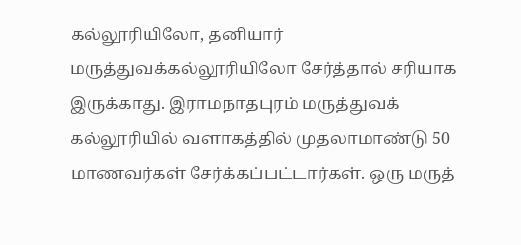கல்லூரியிலோ, தனியார் மருத்துவக்கல்லூரியிலோ சேர்த்தால் சரியாக இருக்காது. இராமநாதபுரம் மருத்துவக் கல்லூரியில் வளாகத்தில் முதலாமாண்டு 50 மாணவர்கள் சேர்க்கப்பட்டார்கள். ஒரு மருத்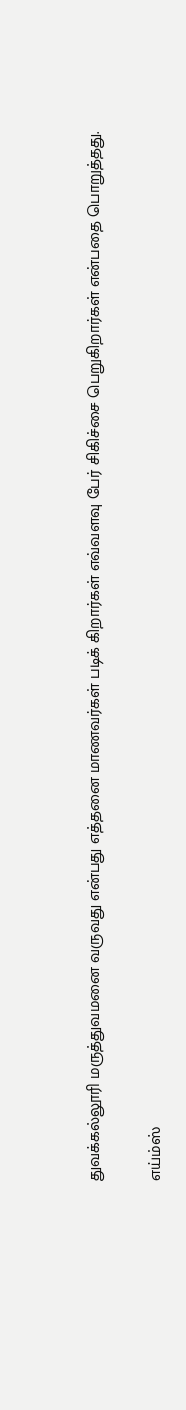துவக்கல்லூரி மருத்துவமனை வருவது என்பது எத்தனை மாணவர்கள் படிக் கிறார்கள் எவ்வளவு பேர் சிகிச்சை பெறுகிறார்கள் என்பதை பொறுத்தது.

எய்ம்ஸ்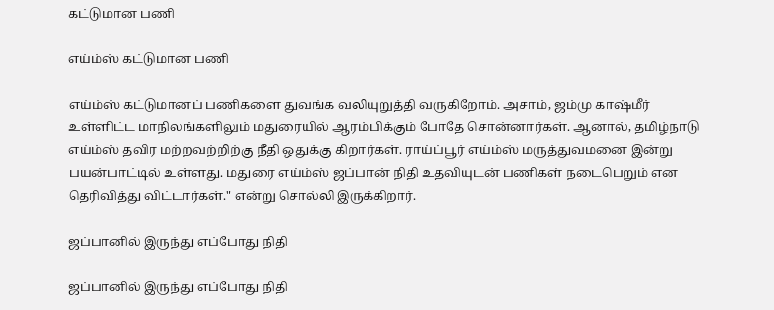கட்டுமான பணி

எய்ம்ஸ் கட்டுமான பணி

எய்ம்ஸ் கட்டுமானப் பணிகளை துவங்க வலியுறுத்தி வருகிறோம். அசாம், ஜம்மு காஷ்மீர் உள்ளிட்ட மாநிலங்களிலும் மதுரையில் ஆரம்பிக்கும் போதே சொன்னார்கள். ஆனால், தமிழ்நாடு எய்ம்ஸ் தவிர மற்றவற்றிற்கு நீதி ஒதுக்கு கிறார்கள். ராய்ப்பூர் எய்ம்ஸ் மருத்துவமனை இன்று பயன்பாட்டில் உள்ளது. மதுரை எய்ம்ஸ் ஜப்பான் நிதி உதவியுடன் பணிகள் நடைபெறும் என தெரிவித்து விட்டார்கள்." என்று சொல்லி இருக்கிறார்.

ஜப்பானில் இருந்து எப்போது நிதி

ஜப்பானில் இருந்து எப்போது நிதி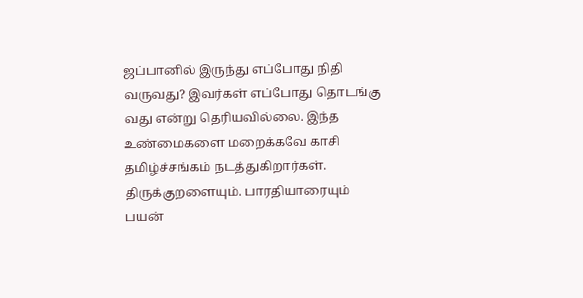ஜப்பானில் இருந்து எப்போது நிதி வருவது? இவர்கள் எப்போது தொடங்கு வது என்று தெரியவில்லை. இந்த உண்மைகளை மறைக்கவே காசி தமிழ்ச்சங்கம் நடத்துகிறார்கள். திருக்குறளையும். பாரதியாரையும் பயன்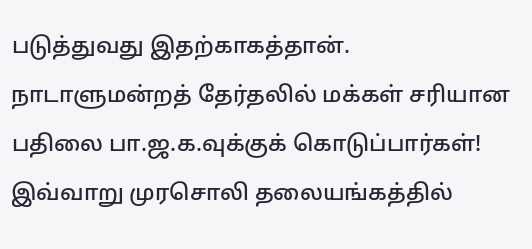படுத்துவது இதற்காகத்தான். நாடாளுமன்றத் தேர்தலில் மக்கள் சரியான பதிலை பா.ஜ.க.வுக்குக் கொடுப்பார்கள்! இவ்வாறு முரசொலி தலையங்கத்தில்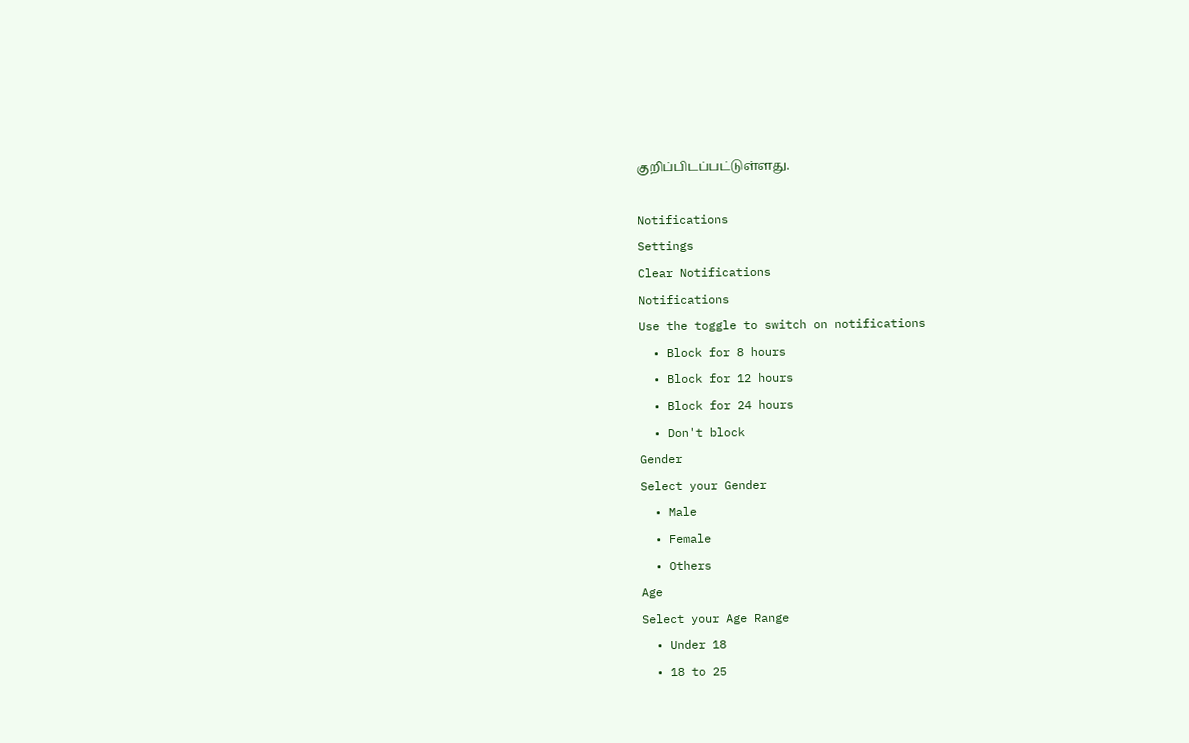குறிப்பிடப்பட்டுள்ளது.

Notifications
Settings
Clear Notifications
Notifications
Use the toggle to switch on notifications
  • Block for 8 hours
  • Block for 12 hours
  • Block for 24 hours
  • Don't block
Gender
Select your Gender
  • Male
  • Female
  • Others
Age
Select your Age Range
  • Under 18
  • 18 to 25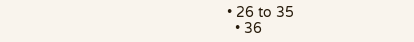• 26 to 35
  • 36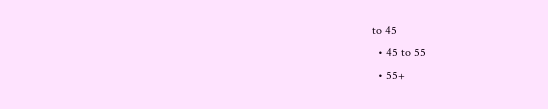to 45
  • 45 to 55
  • 55+